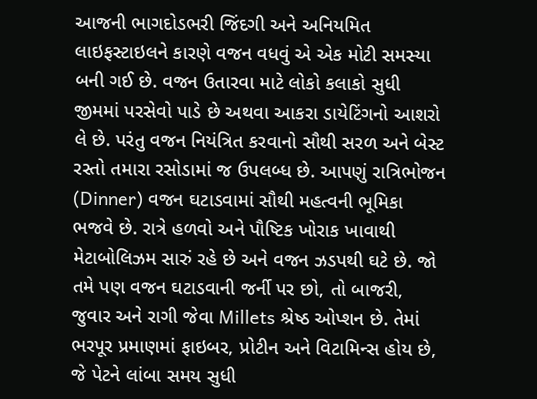આજની ભાગદોડભરી જિંદગી અને અનિયમિત લાઇફસ્ટાઇલને કારણે વજન વધવું એ એક મોટી સમસ્યા બની ગઈ છે. વજન ઉતારવા માટે લોકો કલાકો સુધી જીમમાં પરસેવો પાડે છે અથવા આકરા ડાયેટિંગનો આશરો લે છે. પરંતુ વજન નિયંત્રિત કરવાનો સૌથી સરળ અને બેસ્ટ રસ્તો તમારા રસોડામાં જ ઉપલબ્ધ છે. આપણું રાત્રિભોજન (Dinner) વજન ઘટાડવામાં સૌથી મહત્વની ભૂમિકા ભજવે છે. રાત્રે હળવો અને પૌષ્ટિક ખોરાક ખાવાથી મેટાબોલિઝમ સારું રહે છે અને વજન ઝડપથી ઘટે છે. જો તમે પણ વજન ઘટાડવાની જર્ની પર છો, તો બાજરી, જુવાર અને રાગી જેવા Millets શ્રેષ્ઠ ઓપ્શન છે. તેમાં ભરપૂર પ્રમાણમાં ફાઇબર, પ્રોટીન અને વિટામિન્સ હોય છે, જે પેટને લાંબા સમય સુધી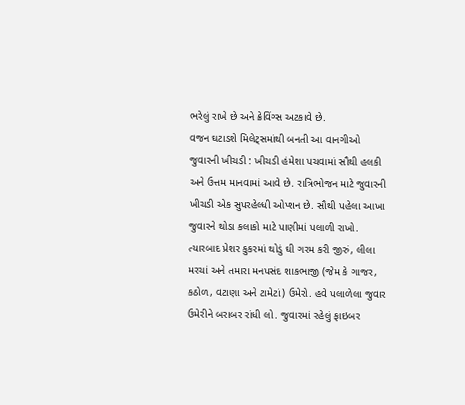ભરેલું રાખે છે અને ક્રેવિંગ્સ અટકાવે છે.
વજન ઘટાડશે મિલેટ્સમાંથી બનતી આ વાનગીઓ
જુવારની ખીચડી : ખીચડી હંમેશા પચવામાં સૌથી હલકી અને ઉત્તમ માનવામાં આવે છે. રાત્રિભોજન માટે જુવારની ખીચડી એક સુપરહેલ્ધી ઓપ્શન છે. સૌથી પહેલા આખા જુવારને થોડા કલાકો માટે પાણીમાં પલાળી રાખો. ત્યારબાદ પ્રેશર કુકરમાં થોડું ઘી ગરમ કરી જીરું, લીલા મરચાં અને તમારા મનપસંદ શાકભાજી (જેમ કે ગાજર, કઠોળ, વટાણા અને ટામેટાં) ઉમેરો. હવે પલાળેલા જુવાર ઉમેરીને બરાબર રાંધી લો. જુવારમાં રહેલું ફાઇબર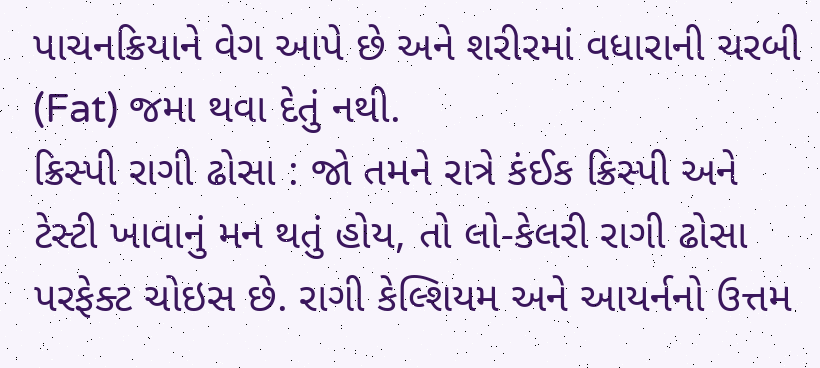પાચનક્રિયાને વેગ આપે છે અને શરીરમાં વધારાની ચરબી (Fat) જમા થવા દેતું નથી.
ક્રિસ્પી રાગી ઢોસા : જો તમને રાત્રે કંઈક ક્રિસ્પી અને ટેસ્ટી ખાવાનું મન થતું હોય, તો લો-કેલરી રાગી ઢોસા પરફેક્ટ ચોઇસ છે. રાગી કેલ્શિયમ અને આયર્નનો ઉત્તમ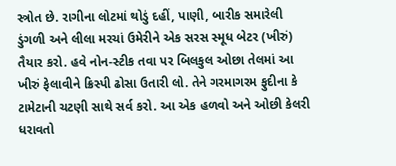સ્ત્રોત છે. રાગીના લોટમાં થોડું દહીં, પાણી, બારીક સમારેલી ડુંગળી અને લીલા મરચાં ઉમેરીને એક સરસ સ્મૂધ બેટર (ખીરું) તૈયાર કરો. હવે નોન-સ્ટીક તવા પર બિલકુલ ઓછા તેલમાં આ ખીરું ફેલાવીને ક્રિસ્પી ઢોસા ઉતારી લો. તેને ગરમાગરમ ફુદીના કે ટામેટાની ચટણી સાથે સર્વ કરો. આ એક હળવો અને ઓછી કેલરી ધરાવતો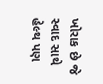ખોરાક છે જે સ્વાદ સાથે હેલ્થ પણ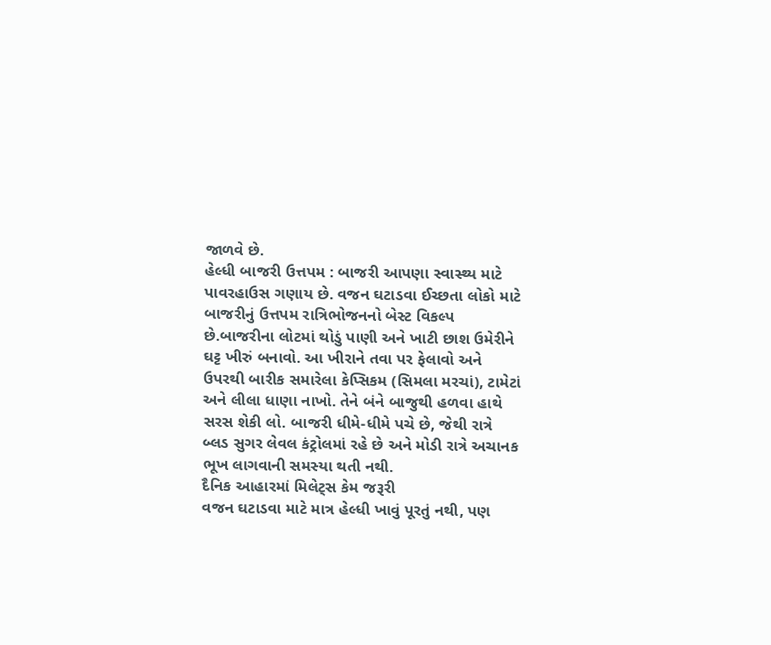જાળવે છે.
હેલ્ધી બાજરી ઉત્તપમ : બાજરી આપણા સ્વાસ્થ્ય માટે પાવરહાઉસ ગણાય છે. વજન ઘટાડવા ઈચ્છતા લોકો માટે બાજરીનું ઉત્તપમ રાત્રિભોજનનો બેસ્ટ વિકલ્પ છે.બાજરીના લોટમાં થોડું પાણી અને ખાટી છાશ ઉમેરીને ઘટ્ટ ખીરું બનાવો. આ ખીરાને તવા પર ફેલાવો અને ઉપરથી બારીક સમારેલા કેપ્સિકમ (સિમલા મરચાં), ટામેટાં અને લીલા ધાણા નાખો. તેને બંને બાજુથી હળવા હાથે સરસ શેકી લો. બાજરી ધીમે-ધીમે પચે છે, જેથી રાત્રે બ્લડ સુગર લેવલ કંટ્રોલમાં રહે છે અને મોડી રાત્રે અચાનક ભૂખ લાગવાની સમસ્યા થતી નથી.
દૈનિક આહારમાં મિલેટ્સ કેમ જરૂરી
વજન ઘટાડવા માટે માત્ર હેલ્ધી ખાવું પૂરતું નથી, પણ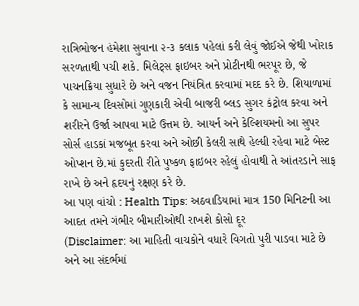રાત્રિભોજન હંમેશા સુવાના ૨-૩ કલાક પહેલાં કરી લેવું જોઈએ જેથી ખોરાક સરળતાથી પચી શકે. મિલેટ્સ ફાઇબર અને પ્રોટીનથી ભરપૂર છે, જે પાચનક્રિયા સુધારે છે અને વજન નિયંત્રિત કરવામાં મદદ કરે છે. શિયાળામાં કે સામાન્ય દિવસોમાં ગુણકારી એવી બાજરી બ્લડ સુગર કંટ્રોલ કરવા અને શરીરને ઉર્જા આપવા માટે ઉત્તમ છે. આયર્ન અને કેલ્શિયમનો આ સુપર સોર્સ હાડકાં મજબૂત કરવા અને ઓછી કેલરી સાથે હેલ્ધી રહેવા માટે બેસ્ટ ઓપ્શન છે.માં કુદરતી રીતે પુષ્કળ ફાઇબર રહેલું હોવાથી તે આંતરડાને સાફ રાખે છે અને હૃદયનું રક્ષણ કરે છે.
આ પણ વાંચો : Health Tips: અઠવાડિયામાં માત્ર 150 મિનિટની આ આદત તમને ગંભીર બીમારીઓથી રાખશે કોસો દૂર
(Disclaimer: આ માહિતી વાચકોને વધારે વિગતો પુરી પાડવા માટે છે અને આ સંદર્ભમાં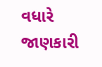વધારે જાણકારી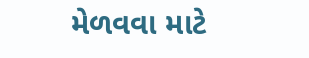મેળવવા માટે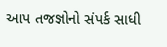આપ તજજ્ઞોનો સંપર્ક સાધી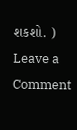શકશો. )
Leave a Comment